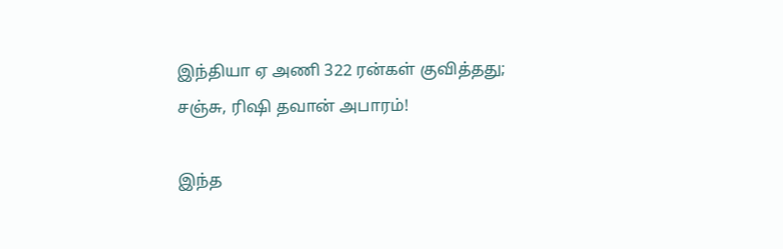இந்தியா ஏ அணி 322 ரன்கள் குவித்தது; சஞ்சு, ரிஷி தவான் அபாரம்!

இந்த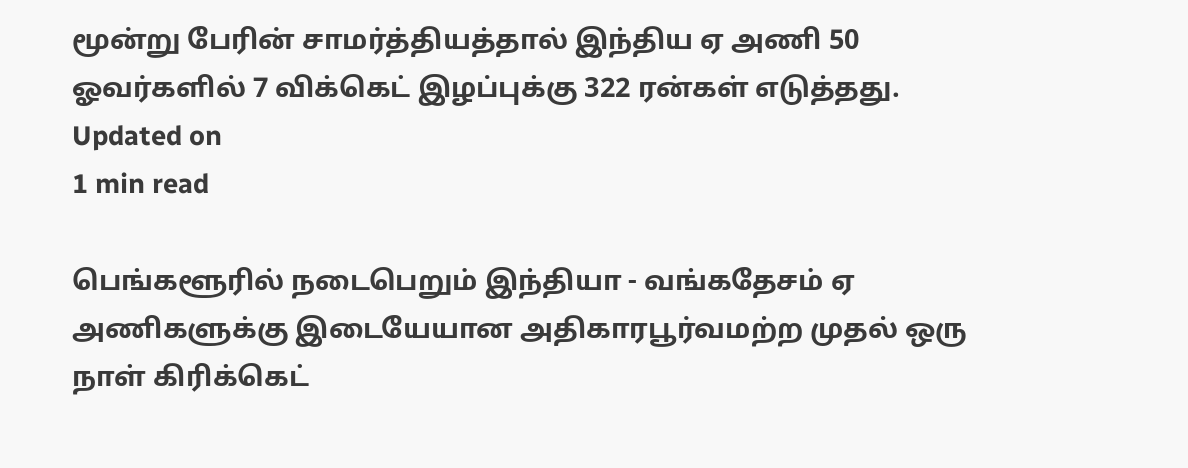மூன்று பேரின் சாமர்த்தியத்தால் இந்திய ஏ அணி 50 ஓவர்களில் 7 விக்கெட் இழப்புக்கு 322 ரன்கள் எடுத்தது.
Updated on
1 min read

பெங்களூரில் நடைபெறும் இந்தியா - வங்கதேசம் ஏ அணிகளுக்கு இடையேயான அதிகாரபூர்வமற்ற முதல் ஒரு நாள் கிரிக்கெட்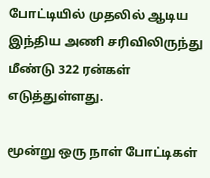போட்டியில் முதலில் ஆடிய இந்திய அணி சரிவிலிருந்து மீண்டு 322 ரன்கள் எடுத்துள்ளது.

மூன்று ஒரு நாள் போட்டிகள்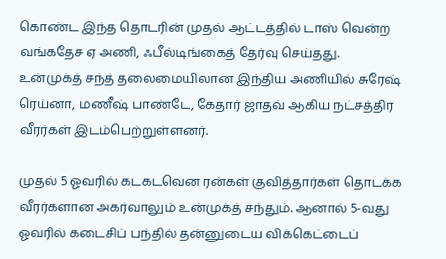கொண்ட இந்த தொடரின் முதல் ஆட்டத்தில் டாஸ் வென்ற வங்கதேச ஏ அணி, ஃபீல்டிங்கைத் தேர்வு செய்தது. உன்முக்த் சந்த் தலைமையிலான இந்திய அணியில் சுரேஷ் ரெய்னா, மணீஷ் பாண்டே, கேதார் ஜாதவ் ஆகிய நட்சத்திர வீரர்கள் இடம்பெற்றுள்ளனர்.

முதல் 5 ஓவரில் கடகடவென ரன்கள் குவித்தார்கள் தொடக்க வீரர்களான அகர்வாலும் உன்முக்த் சந்தும். ஆனால் 5-வது ஓவரில் கடைசிப் பந்தில் தன்னுடைய விக்கெட்டைப்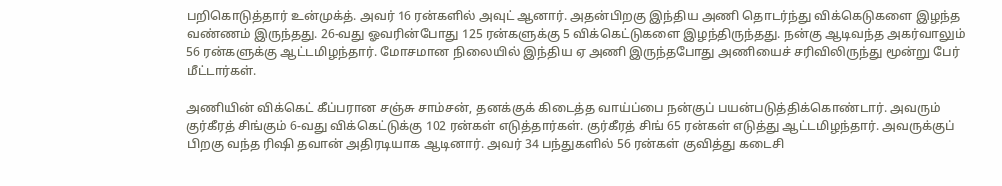பறிகொடுத்தார் உன்முக்த். அவர் 16 ரன்களில் அவுட் ஆனார். அதன்பிறகு இந்திய அணி தொடர்ந்து விக்கெடுகளை இழந்த வண்ணம் இருந்தது. 26-வது ஓவரின்போது 125 ரன்களுக்கு 5 விக்கெட்டுகளை இழந்திருந்தது. நன்கு ஆடிவந்த அகர்வாலும் 56 ரன்களுக்கு ஆட்டமிழந்தார். மோசமான நிலையில் இந்திய ஏ அணி இருந்தபோது அணியைச் சரிவிலிருந்து மூன்று பேர் மீட்டார்கள்.

அணியின் விக்கெட் கீப்பரான சஞ்சு சாம்சன், தனக்குக் கிடைத்த வாய்ப்பை நன்குப் பயன்படுத்திக்கொண்டார். அவரும் குர்கீரத் சிங்கும் 6-வது விக்கெட்டுக்கு 102 ரன்கள் எடுத்தார்கள். குர்கீரத் சிங் 65 ரன்கள் எடுத்து ஆட்டமிழந்தார். அவருக்குப் பிறகு வந்த ரிஷி தவான் அதிரடியாக ஆடினார். அவர் 34 பந்துகளில் 56 ரன்கள் குவித்து கடைசி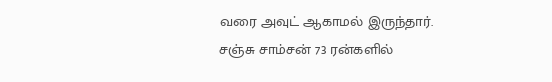வரை அவுட் ஆகாமல் இருந்தார். சஞ்சு சாம்சன் 73 ரன்களில்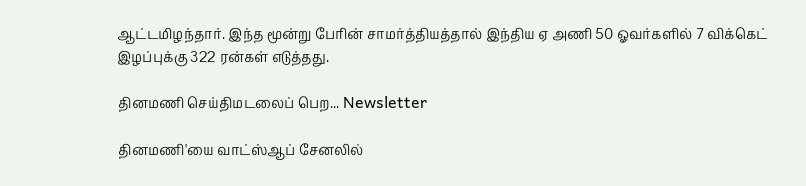ஆட்டமிழந்தார். இந்த மூன்று பேரின் சாமர்த்தியத்தால் இந்திய ஏ அணி 50 ஓவர்களில் 7 விக்கெட் இழப்புக்கு 322 ரன்கள் எடுத்தது.

தினமணி செய்திமடலைப் பெற... Newsletter

தினமணி'யை வாட்ஸ்ஆப் சேனலில்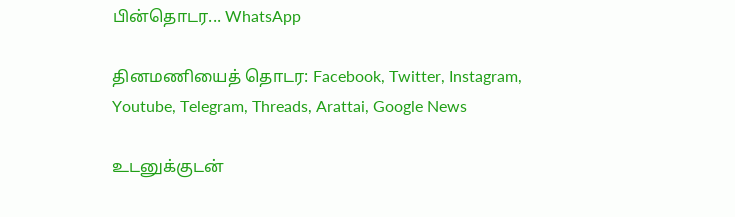பின்தொடர... WhatsApp

தினமணியைத் தொடர: Facebook, Twitter, Instagram, Youtube, Telegram, Threads, Arattai, Google News

உடனுக்குடன்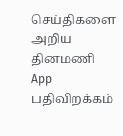செய்திகளை அறிய தினமணி App பதிவிறக்கம்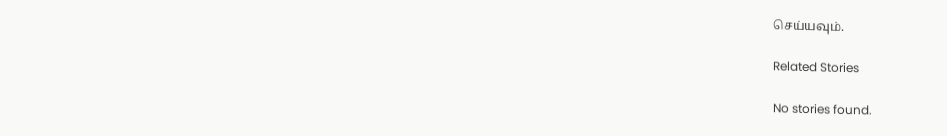செய்யவும்.

Related Stories

No stories found.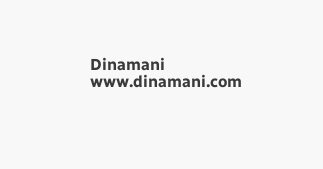Dinamani
www.dinamani.com